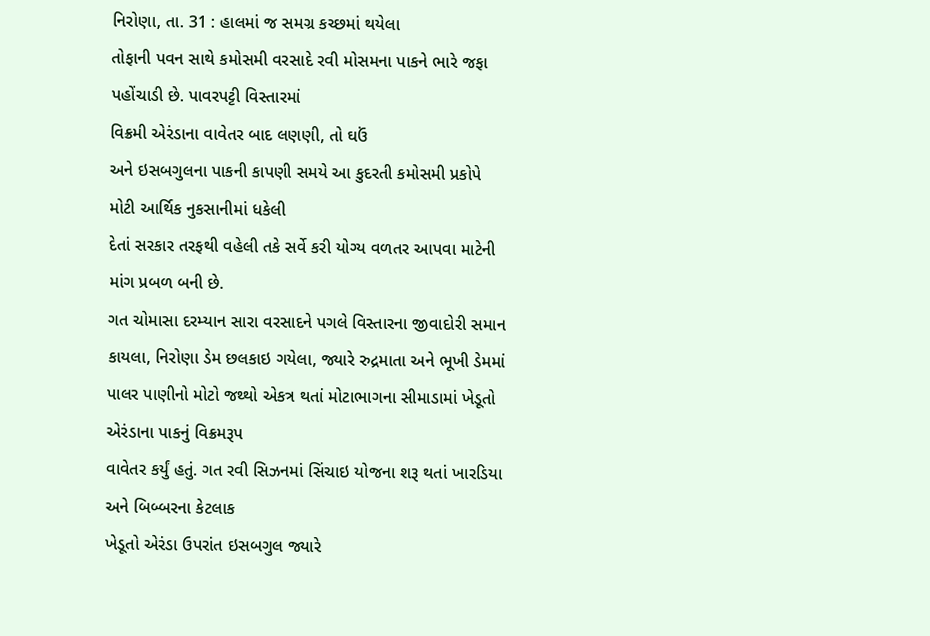નિરોણા, તા. 31 : હાલમાં જ સમગ્ર કચ્છમાં થયેલા
તોફાની પવન સાથે કમોસમી વરસાદે રવી મોસમના પાકને ભારે જફા પહોંચાડી છે. પાવરપટ્ટી વિસ્તારમાં
વિક્રમી એરંડાના વાવેતર બાદ લણણી, તો ઘઉં
અને ઇસબગુલના પાકની કાપણી સમયે આ કુદરતી કમોસમી પ્રકોપે મોટી આર્થિક નુકસાનીમાં ધકેલી
દેતાં સરકાર તરફથી વહેલી તકે સર્વે કરી યોગ્ય વળતર આપવા માટેની માંગ પ્રબળ બની છે.
ગત ચોમાસા દરમ્યાન સારા વરસાદને પગલે વિસ્તારના જીવાદોરી સમાન કાયલા, નિરોણા ડેમ છલકાઇ ગયેલા, જ્યારે રુદ્રમાતા અને ભૂખી ડેમમાં
પાલર પાણીનો મોટો જથ્થો એકત્ર થતાં મોટાભાગના સીમાડામાં ખેડૂતો એરંડાના પાકનું વિક્રમરૂપ
વાવેતર કર્યું હતું. ગત રવી સિઝનમાં સિંચાઇ યોજના શરૂ થતાં ખારડિયા અને બિબ્બરના કેટલાક
ખેડૂતો એરંડા ઉપરાંત ઇસબગુલ જ્યારે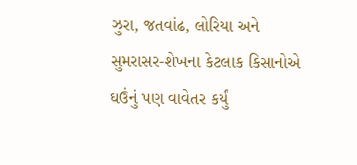ઝુરા, જતવાંઢ, લોરિયા અને સુમરાસર-શેખના કેટલાક કિસાનોએ ઘઉંનું પણ વાવેતર કર્યું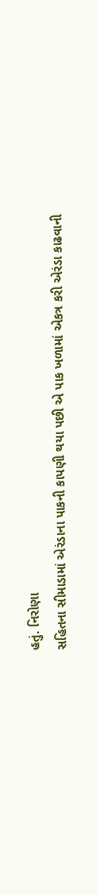હતું. નિરોણા
સહિતના સીમાડામાં એરંડાના પાકની કાપણી થયા પછી એ પાક ખળામાં એકત્ર કરી એરંડા કાઢવાની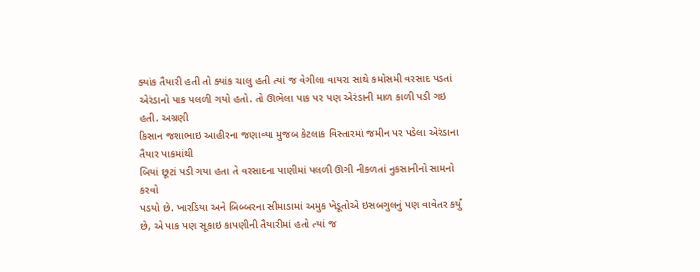ક્યાંક તૈયારી હતી તો ક્યાંક ચાલુ હતી ત્યાં જ વેગીલા વાયરા સાથે કમોસમી વરસાદ પડતાં
એરંડાનો પાક પલળી ગયો હતો. તો ઊભેલા પાક પર પણ એરંડાની માળ કાળી પડી ગઇ હતી. અગ્રણી
કિસાન જશાભાઇ આહીરના જણાવ્યા મુજબ કેટલાક વિસ્તારમાં જમીન પર પડેલા એરંડાના તૈયાર પાકમાંથી
બિયાં છૂટાં પડી ગયા હતા તે વરસાદના પાણીમાં પલળી ઊગી નીકળતાં નુકસાનીનો સામનો કરવો
પડયો છે. ખારડિયા અને બિબ્બરના સીમાડામાં અમુક ખેડૂતોએ ઇસબગુલનું પણ વાવેતર કર્યું
છે, એ પાક પણ સૂકાઇ કાપણીની તૈયારીમાં હતો ત્યાં જ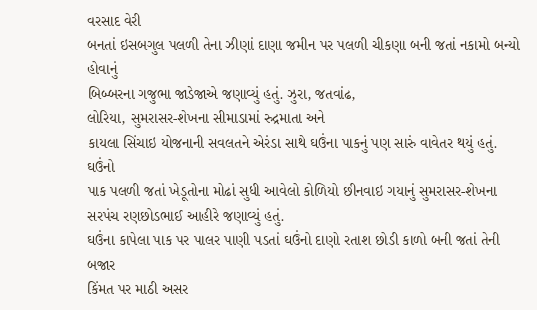વરસાદ વેરી
બનતાં ઇસબગુલ પલળી તેના ઝીણાં દાણા જમીન પર પલળી ચીકણા બની જતાં નકામો બન્યો હોવાનું
બિબ્બરના ગજુભા જાડેજાએ જણાવ્યું હતું. ઝુરા, જતવાંઢ,
લોરિયા, સુમરાસર-શેખના સીમાડામાં રુદ્રમાતા અને
કાયલા સિંચાઇ યોજનાની સવલતને એરંડા સાથે ઘઉંના પાકનું પણ સારું વાવેતર થયું હતું. ઘઉંનો
પાક પલળી જતાં ખેડૂતોના મોઢાં સુધી આવેલો કોળિયો છીનવાઇ ગયાનું સુમરાસર-શેખના સરપંચ રણછોડભાઈ આહીરે જણાવ્યું હતું.
ઘઉંના કાપેલા પાક પર પાલર પાણી પડતાં ઘઉંનો દાણો રતાશ છોડી કાળો બની જતાં તેની બજાર
કિંમત પર માઠી અસર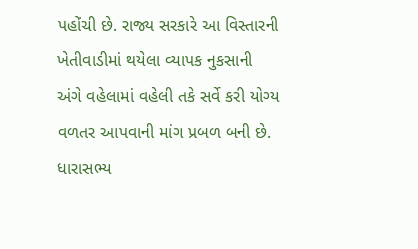પહોંચી છે. રાજ્ય સરકારે આ વિસ્તારની ખેતીવાડીમાં થયેલા વ્યાપક નુકસાની
અંગે વહેલામાં વહેલી તકે સર્વે કરી યોગ્ય વળતર આપવાની માંગ પ્રબળ બની છે. ધારાસભ્ય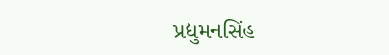પ્રદ્યુમનસિંહ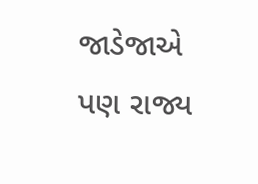જાડેજાએ પણ રાજ્ય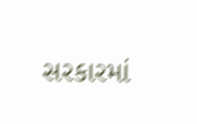સરકારમાં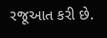રજૂઆત કરી છે.